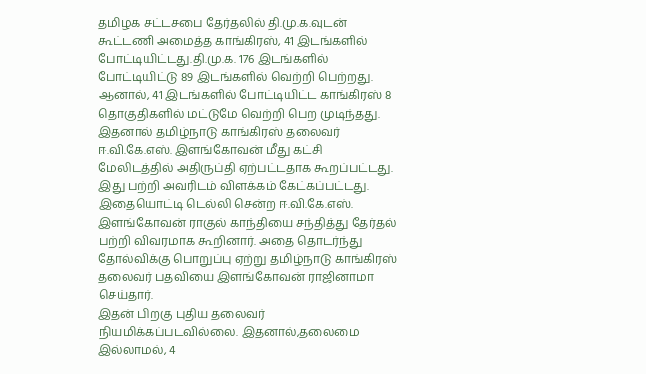தமிழக சட்டசபை தேர்தலில் தி.மு.க.வுடன் கூட்டணி அமைத்த காங்கிரஸ், 41 இடங்களில் போட்டியிட்டது.தி.மு.க. 176 இடங்களில் போட்டியிட்டு 89 இடங்களில் வெற்றி பெற்றது. ஆனால், 41 இடங்களில் போட்டியிட்ட காங்கிரஸ் 8 தொகுதிகளில் மட்டுமே வெற்றி பெற முடிந்தது. இதனால் தமிழ்நாடு காங்கிரஸ் தலைவர் ஈ.வி.கே.எஸ். இளங்கோவன் மீது கட்சி மேலிடத்தில் அதிருப்தி ஏற்பட்டதாக கூறப்பட்டது.
இது பற்றி அவரிடம் விளக்கம் கேட்கப்பட்டது. இதையொட்டி டெல்லி சென்ற ஈ.வி.கே.எஸ். இளங்கோவன் ராகுல் காந்தியை சந்தித்து தேர்தல் பற்றி விவரமாக கூறினார். அதை தொடர்ந்து தோல்விக்கு பொறுப்பு ஏற்று தமிழ்நாடு காங்கிரஸ் தலைவர் பதவியை இளங்கோவன் ராஜினாமா செய்தார்.
இதன் பிறகு புதிய தலைவர் நியமிக்கப்படவில்லை. இதனால்,தலைமை இல்லாமல், 4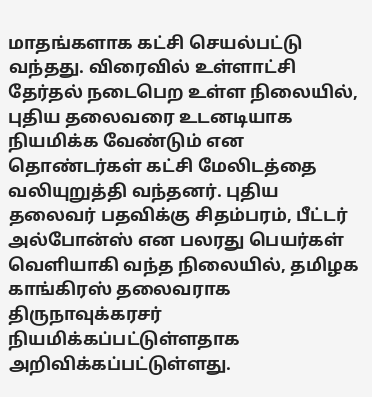மாதங்களாக கட்சி செயல்பட்டு வந்தது. விரைவில் உள்ளாட்சி தேர்தல் நடைபெற உள்ள நிலையில், புதிய தலைவரை உடனடியாக நியமிக்க வேண்டும் என தொண்டர்கள் கட்சி மேலிடத்தை வலியுறுத்தி வந்தனர். புதிய தலைவர் பதவிக்கு சிதம்பரம், பீட்டர் அல்போன்ஸ் என பலரது பெயர்கள் வெளியாகி வந்த நிலையில், தமிழக காங்கிரஸ் தலைவராக திருநாவுக்கரசர் நியமிக்கப்பட்டுள்ளதாக அறிவிக்கப்பட்டுள்ளது.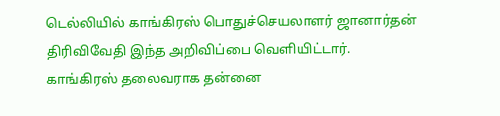டெல்லியில் காங்கிரஸ் பொதுச்செயலாளர் ஜானார்தன் திரிவிவேதி இந்த அறிவிப்பை வெளியிட்டார்.
காங்கிரஸ் தலைவராக தன்னை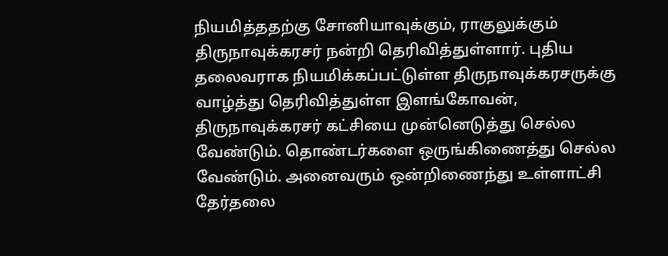நியமித்ததற்கு சோனியாவுக்கும், ராகுலுக்கும் திருநாவுக்கரசர் நன்றி தெரிவித்துள்ளார். புதிய தலைவராக நியமிக்கப்பட்டுள்ள திருநாவுக்கரசருக்கு வாழ்த்து தெரிவித்துள்ள இளங்கோவன், திருநாவுக்கரசர் கட்சியை முன்னெடுத்து செல்ல வேண்டும். தொண்டர்களை ஒருங்கிணைத்து செல்ல வேண்டும். அனைவரும் ஒன்றிணைந்து உள்ளாட்சி தேர்தலை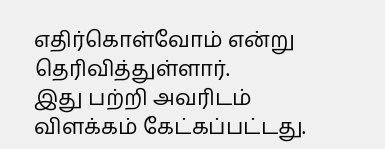எதிர்கொள்வோம் என்று தெரிவித்துள்ளார்.
இது பற்றி அவரிடம் விளக்கம் கேட்கப்பட்டது.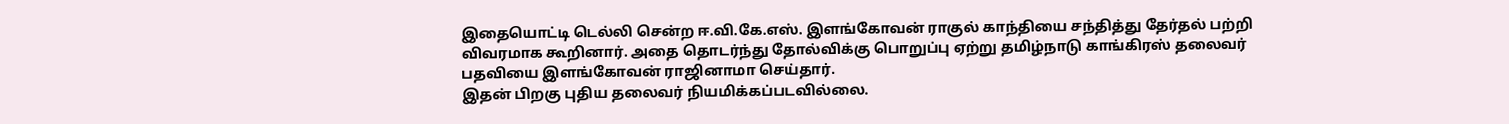இதையொட்டி டெல்லி சென்ற ஈ.வி.கே.எஸ். இளங்கோவன் ராகுல் காந்தியை சந்தித்து தேர்தல் பற்றி விவரமாக கூறினார். அதை தொடர்ந்து தோல்விக்கு பொறுப்பு ஏற்று தமிழ்நாடு காங்கிரஸ் தலைவர் பதவியை இளங்கோவன் ராஜினாமா செய்தார்.
இதன் பிறகு புதிய தலைவர் நியமிக்கப்படவில்லை.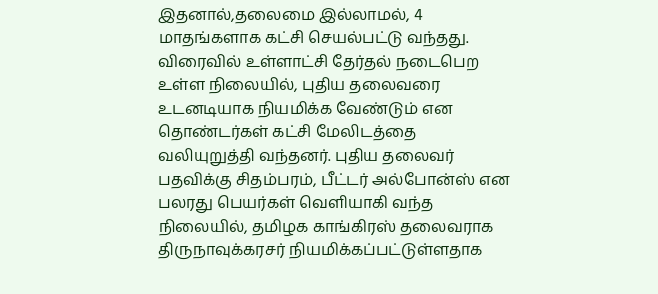இதனால்,தலைமை இல்லாமல், 4 மாதங்களாக கட்சி செயல்பட்டு வந்தது. விரைவில் உள்ளாட்சி தேர்தல் நடைபெற உள்ள நிலையில், புதிய தலைவரை உடனடியாக நியமிக்க வேண்டும் என தொண்டர்கள் கட்சி மேலிடத்தை வலியுறுத்தி வந்தனர். புதிய தலைவர் பதவிக்கு சிதம்பரம், பீட்டர் அல்போன்ஸ் என பலரது பெயர்கள் வெளியாகி வந்த நிலையில், தமிழக காங்கிரஸ் தலைவராக திருநாவுக்கரசர் நியமிக்கப்பட்டுள்ளதாக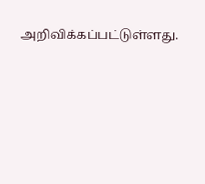அறிவிக்கப்பட்டுள்ளது.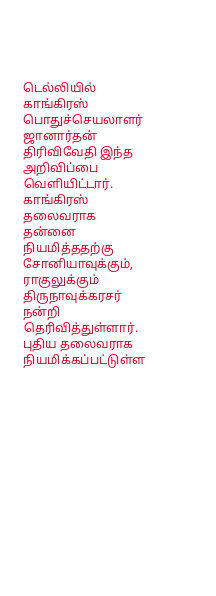டெல்லியில் காங்கிரஸ் பொதுச்செயலாளர் ஜானார்தன் திரிவிவேதி இந்த அறிவிப்பை வெளியிட்டார்.
காங்கிரஸ் தலைவராக தன்னை நியமித்ததற்கு சோனியாவுக்கும், ராகுலுக்கும் திருநாவுக்கரசர் நன்றி தெரிவித்துள்ளார். புதிய தலைவராக நியமிக்கப்பட்டுள்ள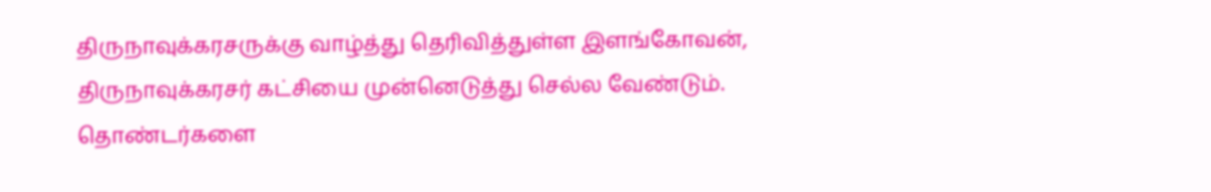திருநாவுக்கரசருக்கு வாழ்த்து தெரிவித்துள்ள இளங்கோவன், திருநாவுக்கரசர் கட்சியை முன்னெடுத்து செல்ல வேண்டும். தொண்டர்களை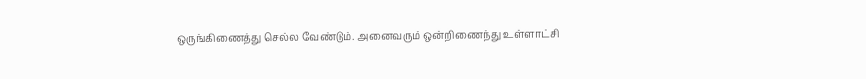ஒருங்கிணைத்து செல்ல வேண்டும். அனைவரும் ஒன்றிணைந்து உள்ளாட்சி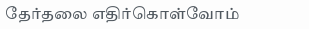தேர்தலை எதிர்கொள்வோம்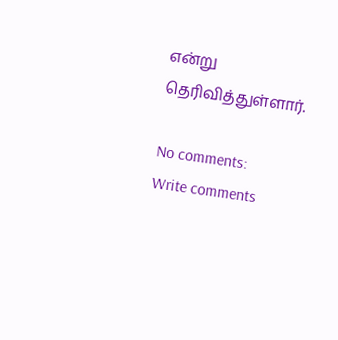என்று தெரிவித்துள்ளார்.

No comments:
Write comments